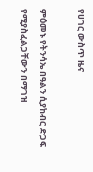የሀገር ውስጥ ዜና

ምዕመኑ የትንሳኤ በዓልን ሲያከብር ድጋፍ የሚያስፈልጋቸውን በማገዝ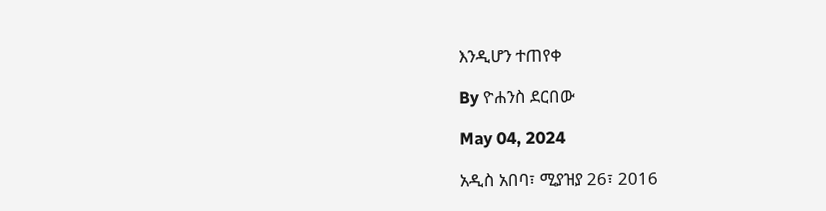እንዲሆን ተጠየቀ

By ዮሐንስ ደርበው

May 04, 2024

አዲስ አበባ፣ ሚያዝያ 26፣ 2016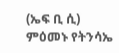(ኤፍ ቢ ሲ) ምዕመኑ የትንሳኤ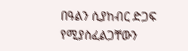በዓልን ሲያከብር ድጋፍ የሚያስፈልጋቸውን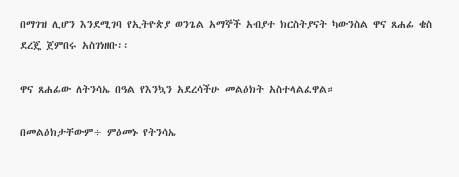በማገዝ ሊሆን እንደሚገባ የኢትዮጵያ ወንጌል አማኞች አብያተ ክርስትያናት ካውንስል ዋና ጸሐፊ ቄስ ደረጄ ጀምበሩ አስገነዘቡ፡፡

ዋና ጸሐፊው ለትንሳኤ በዓል የእንኳን አደረሳችሁ መልዕክት አስተላልፈዋል።

በመልዕክታቸውም÷ ምዕመኑ የትንሳኤ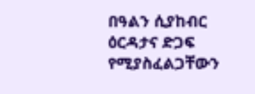በዓልን ሲያከብር ዕርዳታና ድጋፍ የሚያስፈልጋቸውን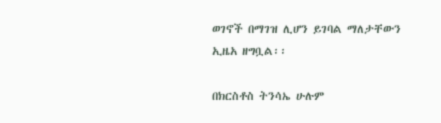ወገኖች በማገዝ ሊሆን ይገባል ማለታቸውን ኢዜአ ዘግቧል፡፡

በክርስቶስ ትንሳኤ ሁሉም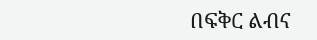በፍቅር ልብና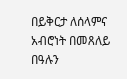በይቅርታ ለሰላምና አብሮነት በመጸለይ በዓሉን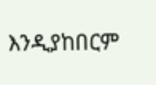እንዲያከበርም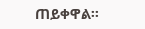ጠይቀዋል፡፡